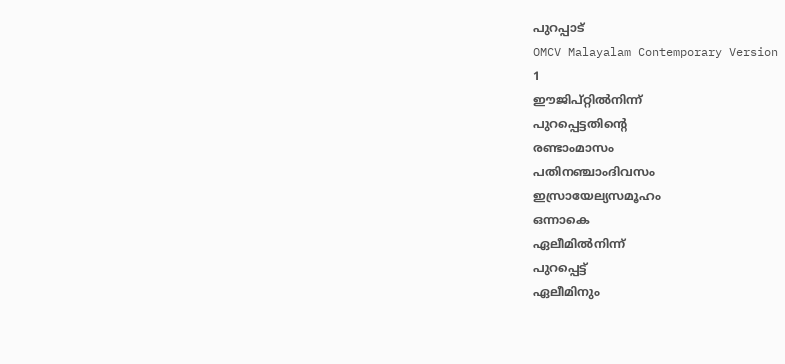പുറപ്പാട്
OMCV Malayalam Contemporary Version
1
ഈജിപ്റ്റിൽനിന്ന്
പുറപ്പെട്ടതിന്റെ
രണ്ടാംമാസം
പതിനഞ്ചാംദിവസം
ഇസ്രായേല്യസമൂഹം
ഒന്നാകെ
ഏലീമിൽനിന്ന്
പുറപ്പെട്ട്
ഏലീമിനും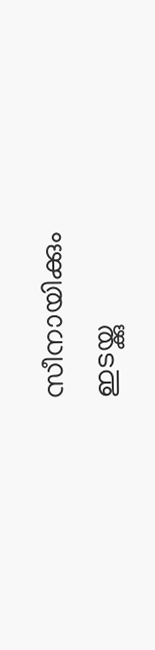സീനായിക്കും
ഇടയ്ക്കു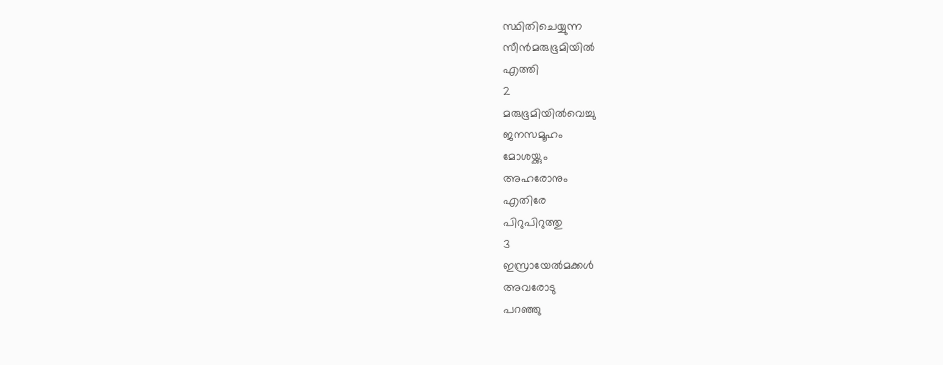സ്ഥിതിചെയ്യുന്ന
സീൻമരുഭൂമിയിൽ
എത്തി
2
മരുഭൂമിയിൽവെച്ചു
ജനസമൂഹം
മോശയ്ക്കും
അഹരോനും
എതിരേ
പിറുപിറുത്തു
3
ഇസ്രായേൽമക്കൾ
അവരോടു
പറഞ്ഞു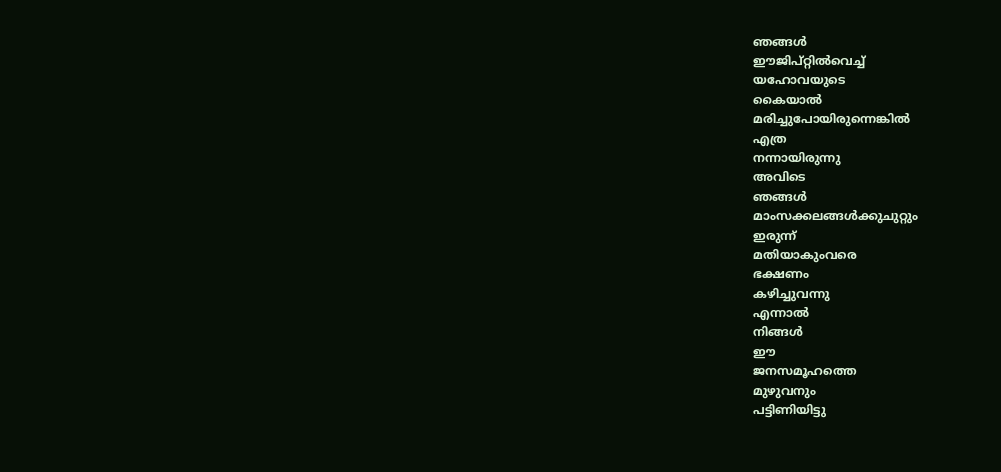ഞങ്ങൾ
ഈജിപ്റ്റിൽവെച്ച്
യഹോവയുടെ
കൈയാൽ
മരിച്ചുപോയിരുന്നെങ്കിൽ
എത്ര
നന്നായിരുന്നു
അവിടെ
ഞങ്ങൾ
മാംസക്കലങ്ങൾക്കുചുറ്റും
ഇരുന്ന്
മതിയാകുംവരെ
ഭക്ഷണം
കഴിച്ചുവന്നു
എന്നാൽ
നിങ്ങൾ
ഈ
ജനസമൂഹത്തെ
മുഴുവനും
പട്ടിണിയിട്ടു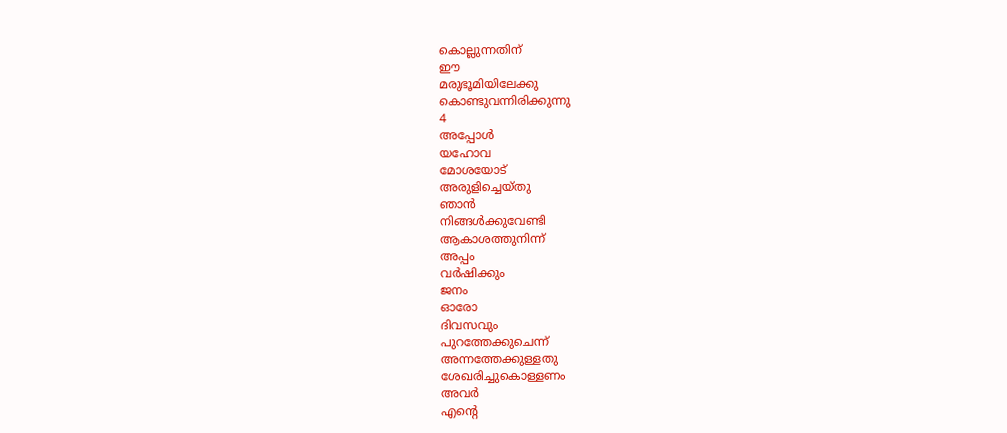കൊല്ലുന്നതിന്
ഈ
മരുഭൂമിയിലേക്കു
കൊണ്ടുവന്നിരിക്കുന്നു
4
അപ്പോൾ
യഹോവ
മോശയോട്
അരുളിച്ചെയ്തു
ഞാൻ
നിങ്ങൾക്കുവേണ്ടി
ആകാശത്തുനിന്ന്
അപ്പം
വർഷിക്കും
ജനം
ഓരോ
ദിവസവും
പുറത്തേക്കുചെന്ന്
അന്നത്തേക്കുള്ളതു
ശേഖരിച്ചുകൊള്ളണം
അവർ
എന്റെ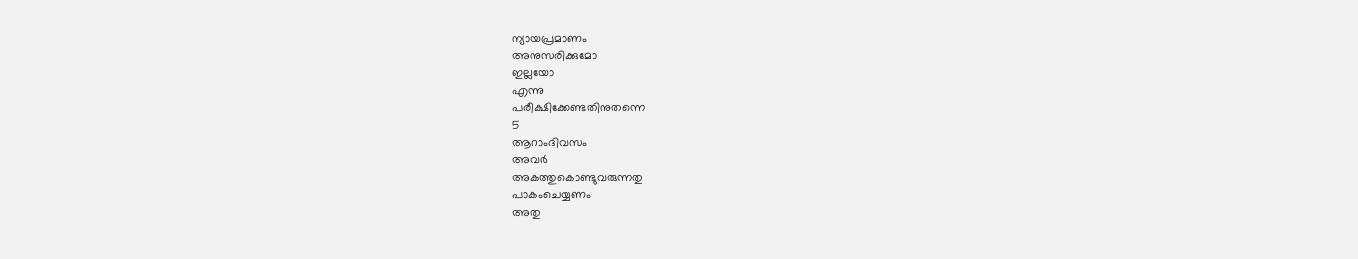ന്യായപ്രമാണം
അനുസരിക്കുമോ
ഇല്ലയോ
എന്നു
പരീക്ഷിക്കേണ്ടതിനുതന്നെ
5
ആറാംദിവസം
അവർ
അകത്തുകൊണ്ടുവരുന്നതു
പാകംചെയ്യണം
അതു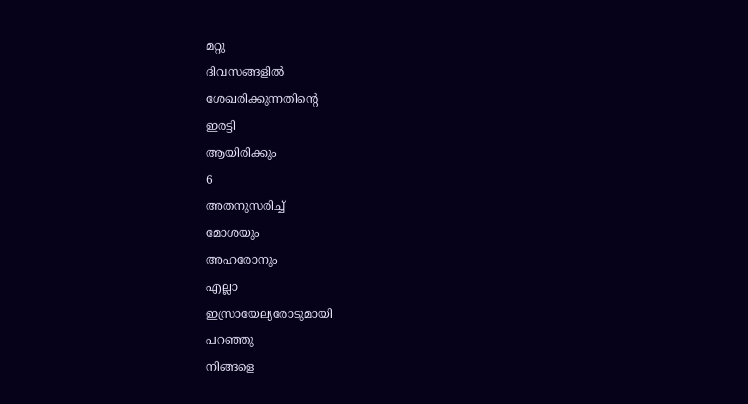മറ്റു
ദിവസങ്ങളിൽ
ശേഖരിക്കുന്നതിന്റെ
ഇരട്ടി
ആയിരിക്കും
6
അതനുസരിച്ച്
മോശയും
അഹരോനും
എല്ലാ
ഇസ്രായേല്യരോടുമായി
പറഞ്ഞു
നിങ്ങളെ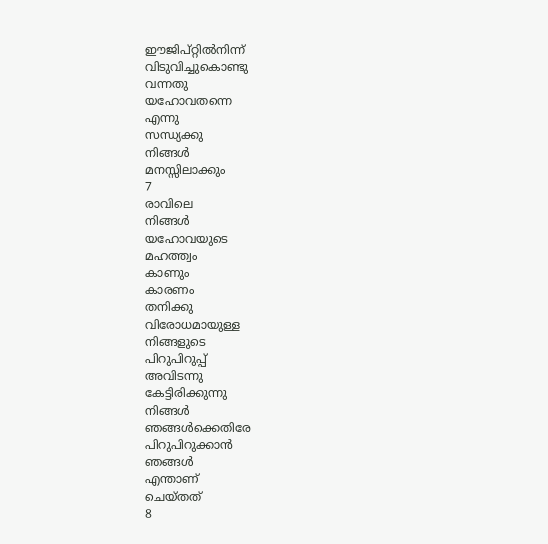ഈജിപ്റ്റിൽനിന്ന്
വിടുവിച്ചുകൊണ്ടു
വന്നതു
യഹോവതന്നെ
എന്നു
സന്ധ്യക്കു
നിങ്ങൾ
മനസ്സിലാക്കും
7
രാവിലെ
നിങ്ങൾ
യഹോവയുടെ
മഹത്ത്വം
കാണും
കാരണം
തനിക്കു
വിരോധമായുള്ള
നിങ്ങളുടെ
പിറുപിറുപ്പ്
അവിടന്നു
കേട്ടിരിക്കുന്നു
നിങ്ങൾ
ഞങ്ങൾക്കെതിരേ
പിറുപിറുക്കാൻ
ഞങ്ങൾ
എന്താണ്
ചെയ്തത്
8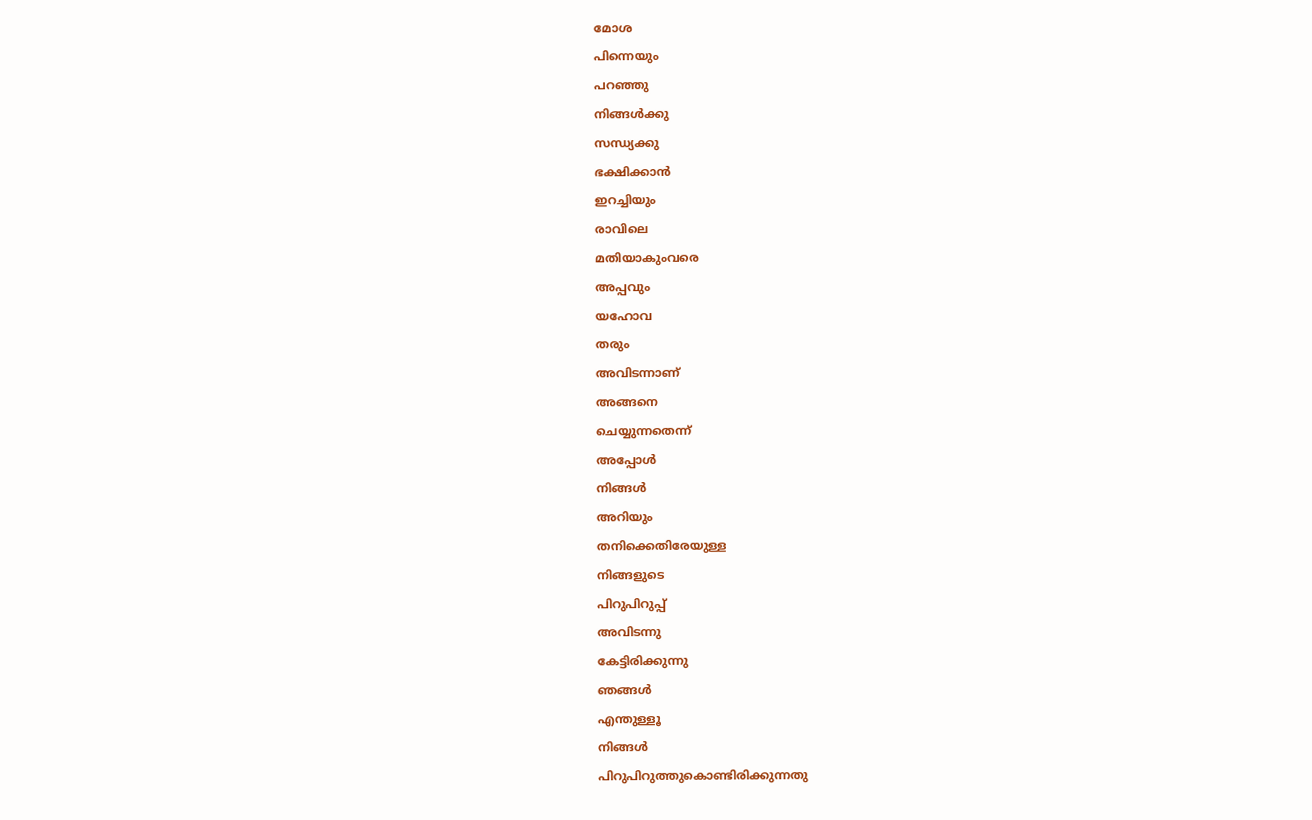മോശ
പിന്നെയും
പറഞ്ഞു
നിങ്ങൾക്കു
സന്ധ്യക്കു
ഭക്ഷിക്കാൻ
ഇറച്ചിയും
രാവിലെ
മതിയാകുംവരെ
അപ്പവും
യഹോവ
തരും
അവിടന്നാണ്
അങ്ങനെ
ചെയ്യുന്നതെന്ന്
അപ്പോൾ
നിങ്ങൾ
അറിയും
തനിക്കെതിരേയുള്ള
നിങ്ങളുടെ
പിറുപിറുപ്പ്
അവിടന്നു
കേട്ടിരിക്കുന്നു
ഞങ്ങൾ
എന്തുള്ളൂ
നിങ്ങൾ
പിറുപിറുത്തുകൊണ്ടിരിക്കുന്നതു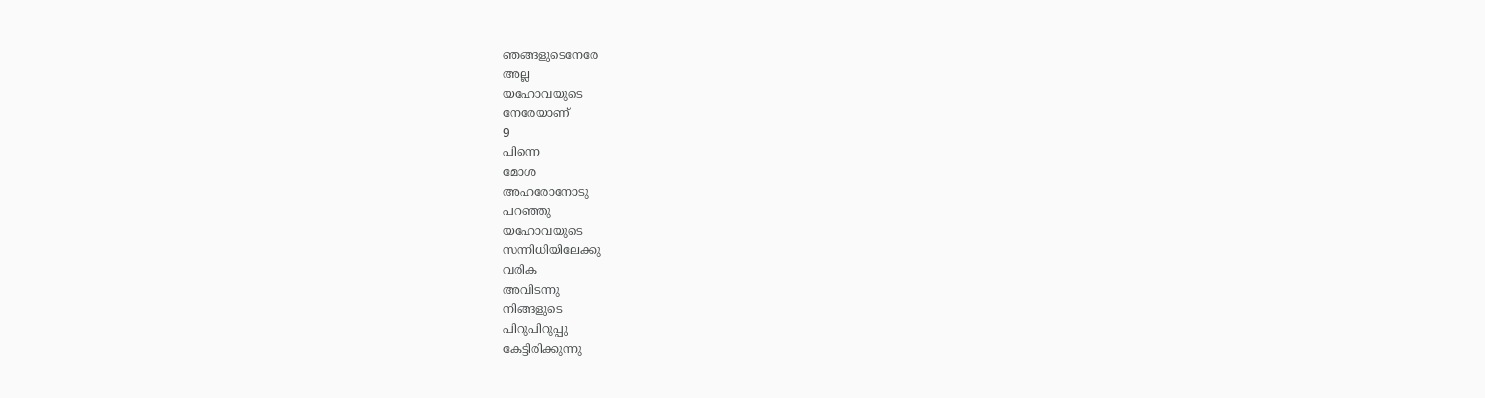ഞങ്ങളുടെനേരേ
അല്ല
യഹോവയുടെ
നേരേയാണ്
9
പിന്നെ
മോശ
അഹരോനോടു
പറഞ്ഞു
യഹോവയുടെ
സന്നിധിയിലേക്കു
വരിക
അവിടന്നു
നിങ്ങളുടെ
പിറുപിറുപ്പു
കേട്ടിരിക്കുന്നു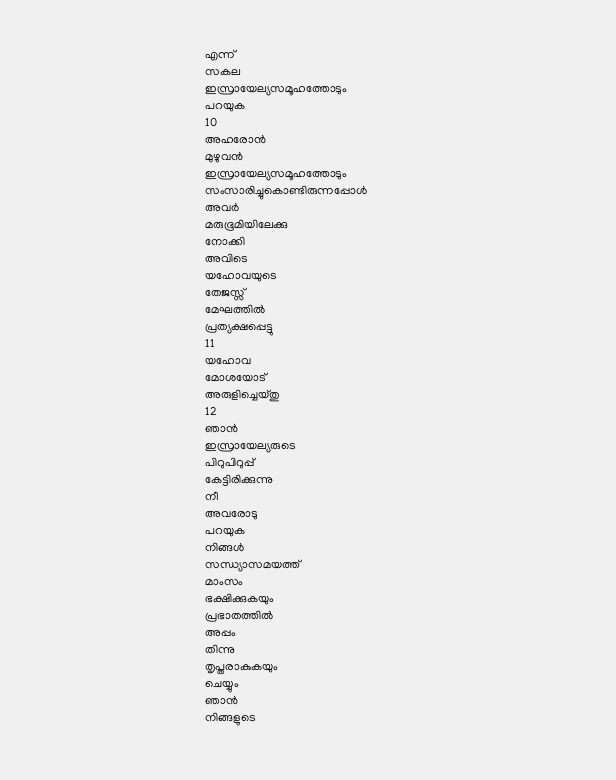എന്ന്
സകല
ഇസ്രായേല്യസമൂഹത്തോടും
പറയുക
10
അഹരോൻ
മുഴുവൻ
ഇസ്രായേല്യസമൂഹത്തോടും
സംസാരിച്ചുകൊണ്ടിരുന്നപ്പോൾ
അവർ
മരുഭൂമിയിലേക്കു
നോക്കി
അവിടെ
യഹോവയുടെ
തേജസ്സ്
മേഘത്തിൽ
പ്രത്യക്ഷപ്പെട്ടു
11
യഹോവ
മോശയോട്
അരുളിച്ചെയ്തു
12
ഞാൻ
ഇസ്രായേല്യരുടെ
പിറുപിറുപ്പ്
കേട്ടിരിക്കുന്നു
നീ
അവരോടു
പറയുക
നിങ്ങൾ
സന്ധ്യാസമയത്ത്
മാംസം
ഭക്ഷിക്കുകയും
പ്രഭാതത്തിൽ
അപ്പം
തിന്നു
തൃപ്തരാകുകയും
ചെയ്യും
ഞാൻ
നിങ്ങളുടെ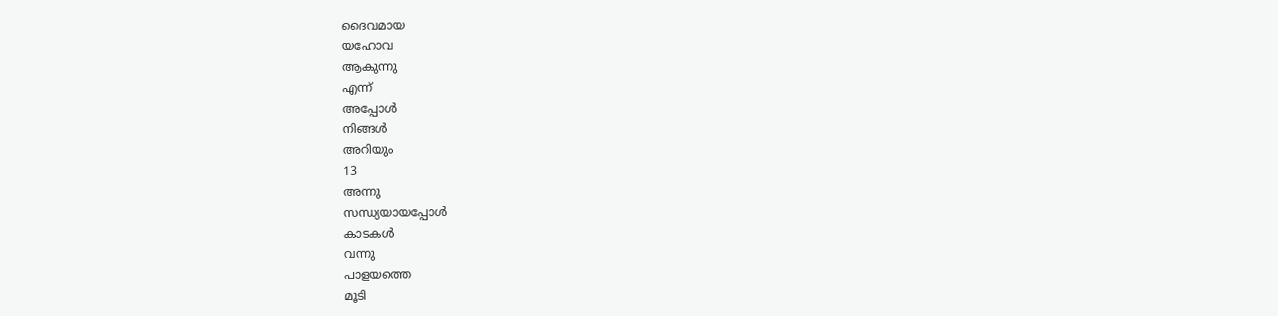ദൈവമായ
യഹോവ
ആകുന്നു
എന്ന്
അപ്പോൾ
നിങ്ങൾ
അറിയും
13
അന്നു
സന്ധ്യയായപ്പോൾ
കാടകൾ
വന്നു
പാളയത്തെ
മൂടി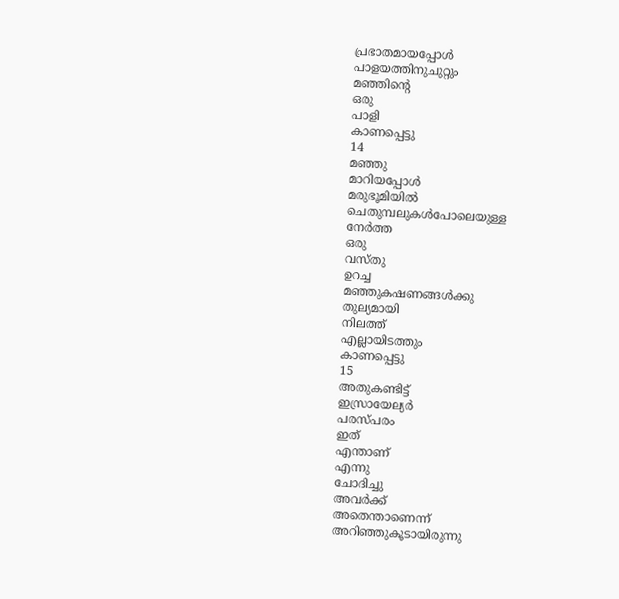പ്രഭാതമായപ്പോൾ
പാളയത്തിനുചുറ്റും
മഞ്ഞിന്റെ
ഒരു
പാളി
കാണപ്പെട്ടു
14
മഞ്ഞു
മാറിയപ്പോൾ
മരുഭൂമിയിൽ
ചെതുമ്പലുകൾപോലെയുള്ള
നേർത്ത
ഒരു
വസ്തു
ഉറച്ച
മഞ്ഞുകഷണങ്ങൾക്കു
തുല്യമായി
നിലത്ത്
എല്ലായിടത്തും
കാണപ്പെട്ടു
15
അതുകണ്ടിട്ട്
ഇസ്രായേല്യർ
പരസ്പരം
ഇത്
എന്താണ്
എന്നു
ചോദിച്ചു
അവർക്ക്
അതെന്താണെന്ന്
അറിഞ്ഞുകൂടായിരുന്നു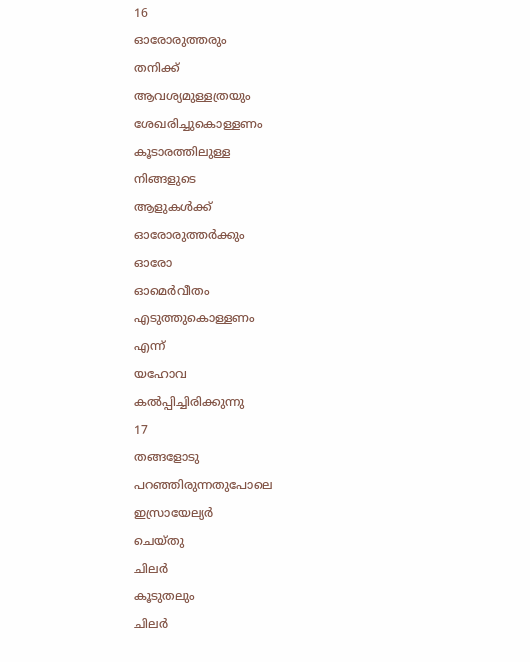16
ഓരോരുത്തരും
തനിക്ക്
ആവശ്യമുള്ളത്രയും
ശേഖരിച്ചുകൊള്ളണം
കൂടാരത്തിലുള്ള
നിങ്ങളുടെ
ആളുകൾക്ക്
ഓരോരുത്തർക്കും
ഓരോ
ഓമെർവീതം
എടുത്തുകൊള്ളണം
എന്ന്
യഹോവ
കൽപ്പിച്ചിരിക്കുന്നു
17
തങ്ങളോടു
പറഞ്ഞിരുന്നതുപോലെ
ഇസ്രായേല്യർ
ചെയ്തു
ചിലർ
കൂടുതലും
ചിലർ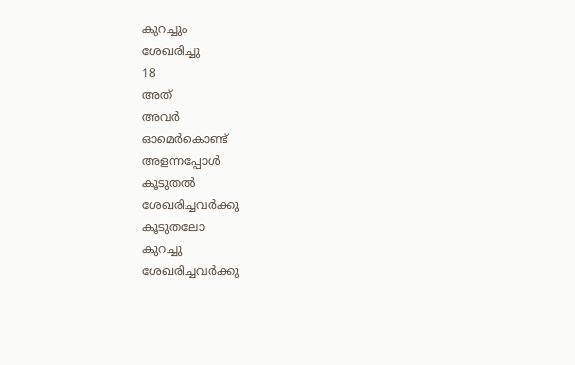കുറച്ചും
ശേഖരിച്ചു
18
അത്
അവർ
ഓമെർകൊണ്ട്
അളന്നപ്പോൾ
കൂടുതൽ
ശേഖരിച്ചവർക്കു
കൂടുതലോ
കുറച്ചു
ശേഖരിച്ചവർക്കു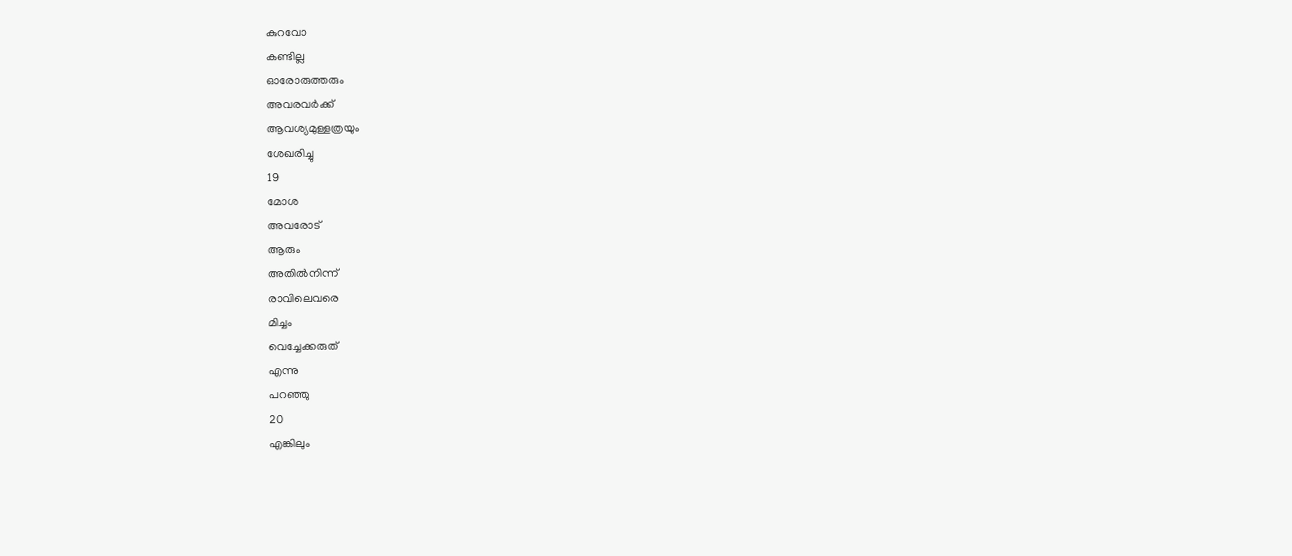കുറവോ
കണ്ടില്ല
ഓരോരുത്തരും
അവരവർക്ക്
ആവശ്യമുള്ളത്രയും
ശേഖരിച്ചു
19
മോശ
അവരോട്
ആരും
അതിൽനിന്ന്
രാവിലെവരെ
മിച്ചം
വെച്ചേക്കരുത്
എന്നു
പറഞ്ഞു
20
എങ്കിലും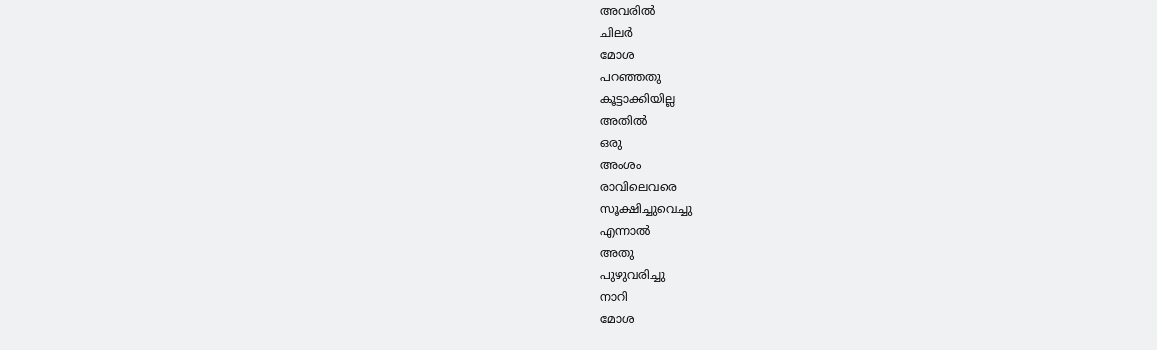അവരിൽ
ചിലർ
മോശ
പറഞ്ഞതു
കൂട്ടാക്കിയില്ല
അതിൽ
ഒരു
അംശം
രാവിലെവരെ
സൂക്ഷിച്ചുവെച്ചു
എന്നാൽ
അതു
പുഴുവരിച്ചു
നാറി
മോശ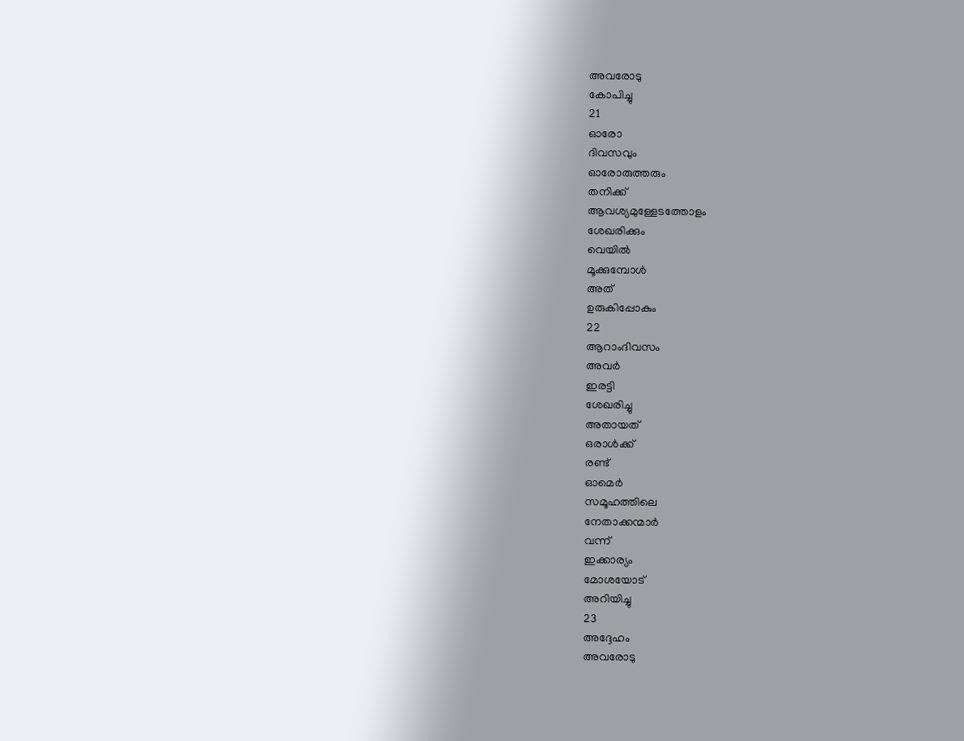അവരോടു
കോപിച്ചു
21
ഓരോ
ദിവസവും
ഓരോരുത്തരും
തനിക്ക്
ആവശ്യമുള്ളേടത്തോളം
ശേഖരിക്കും
വെയിൽ
മൂക്കുമ്പോൾ
അത്
ഉരുകിപ്പോകും
22
ആറാംദിവസം
അവർ
ഇരട്ടി
ശേഖരിച്ചു
അതായത്
ഒരാൾക്ക്
രണ്ട്
ഓമെർ
സമൂഹത്തിലെ
നേതാക്കന്മാർ
വന്ന്
ഇക്കാര്യം
മോശയോട്
അറിയിച്ചു
23
അദ്ദേഹം
അവരോടു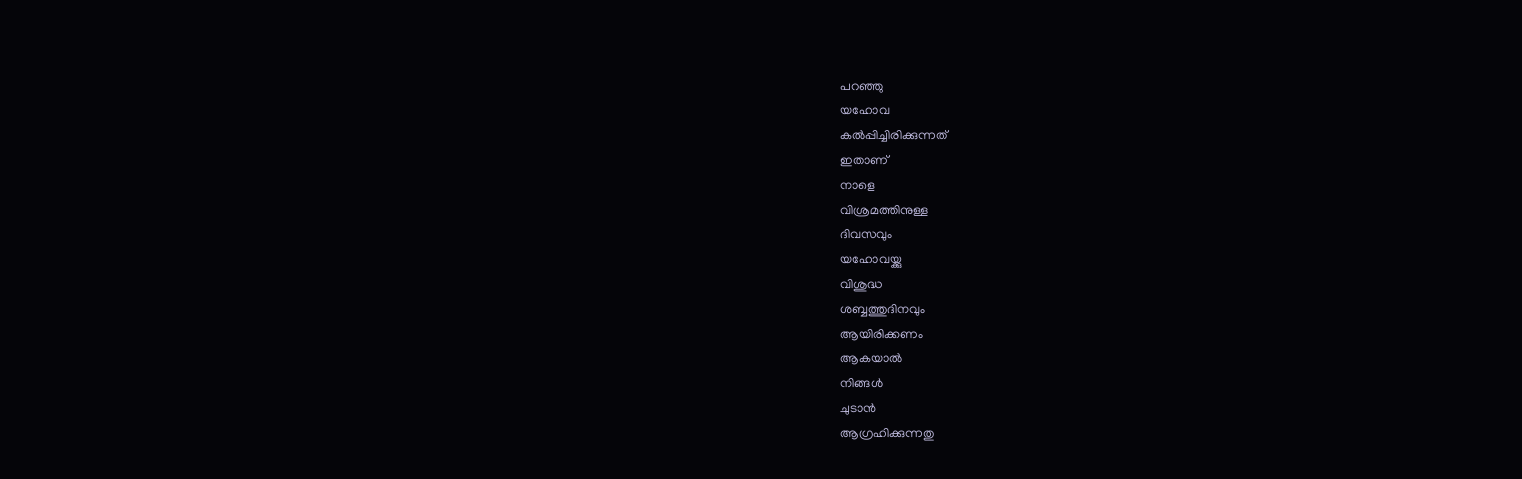പറഞ്ഞു
യഹോവ
കൽപ്പിച്ചിരിക്കുന്നത്
ഇതാണ്
നാളെ
വിശ്രമത്തിനുള്ള
ദിവസവും
യഹോവയ്ക്കു
വിശുദ്ധ
ശബ്ബത്തുദിനവും
ആയിരിക്കണം
ആകയാൽ
നിങ്ങൾ
ചുടാൻ
ആഗ്രഹിക്കുന്നതു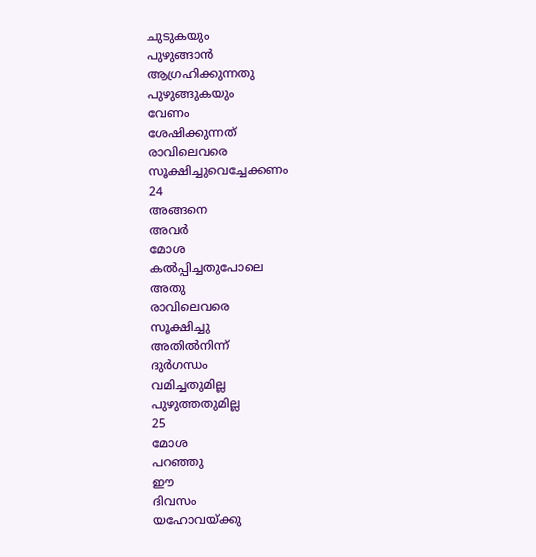ചുടുകയും
പുഴുങ്ങാൻ
ആഗ്രഹിക്കുന്നതു
പുഴുങ്ങുകയും
വേണം
ശേഷിക്കുന്നത്
രാവിലെവരെ
സൂക്ഷിച്ചുവെച്ചേക്കണം
24
അങ്ങനെ
അവർ
മോശ
കൽപ്പിച്ചതുപോലെ
അതു
രാവിലെവരെ
സൂക്ഷിച്ചു
അതിൽനിന്ന്
ദുർഗന്ധം
വമിച്ചതുമില്ല
പുഴുത്തതുമില്ല
25
മോശ
പറഞ്ഞു
ഈ
ദിവസം
യഹോവയ്ക്കു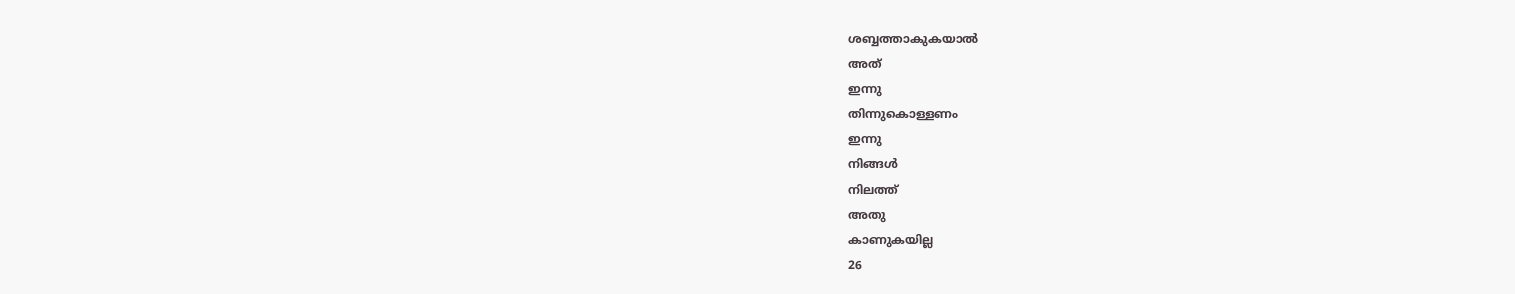ശബ്ബത്താകുകയാൽ
അത്
ഇന്നു
തിന്നുകൊള്ളണം
ഇന്നു
നിങ്ങൾ
നിലത്ത്
അതു
കാണുകയില്ല
26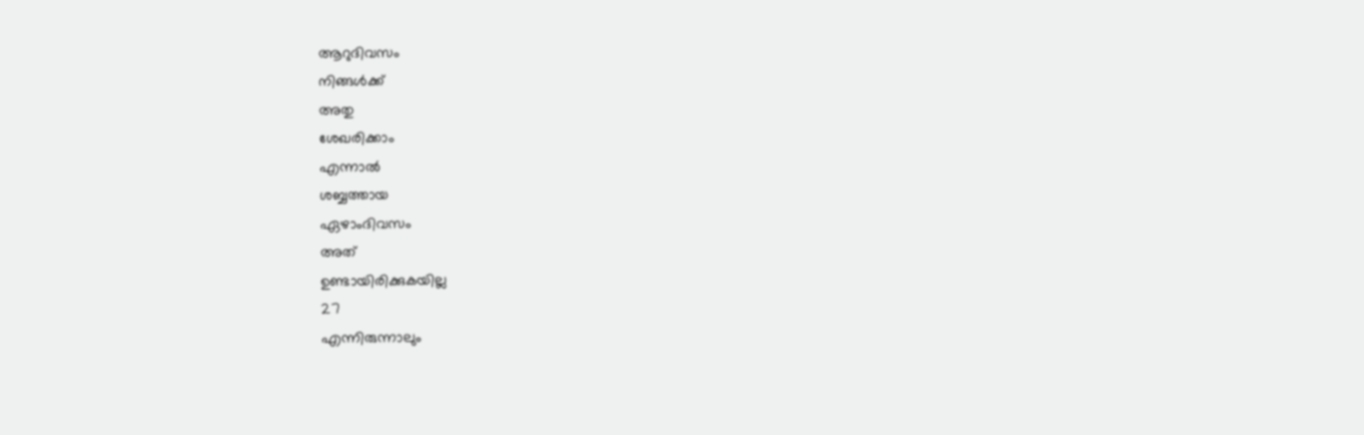ആറുദിവസം
നിങ്ങൾക്ക്
അതു
ശേഖരിക്കാം
എന്നാൽ
ശബ്ബത്തായ
ഏഴാംദിവസം
അത്
ഉണ്ടായിരിക്കുകയില്ല
27
എന്നിരുന്നാലും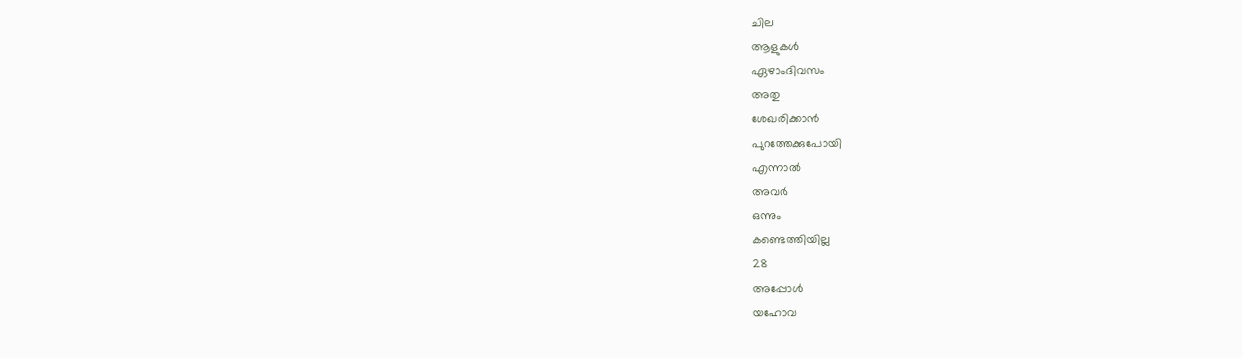ചില
ആളുകൾ
ഏഴാംദിവസം
അതു
ശേഖരിക്കാൻ
പുറത്തേക്കുപോയി
എന്നാൽ
അവർ
ഒന്നും
കണ്ടെത്തിയില്ല
28
അപ്പോൾ
യഹോവ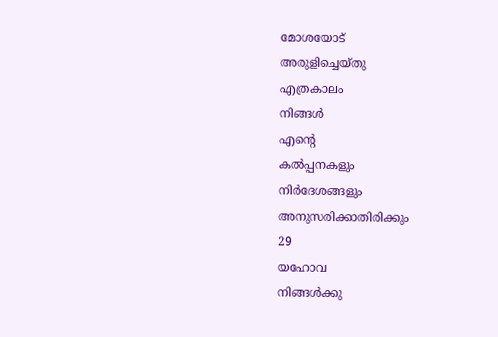മോശയോട്
അരുളിച്ചെയ്തു
എത്രകാലം
നിങ്ങൾ
എന്റെ
കൽപ്പനകളും
നിർദേശങ്ങളും
അനുസരിക്കാതിരിക്കും
29
യഹോവ
നിങ്ങൾക്കു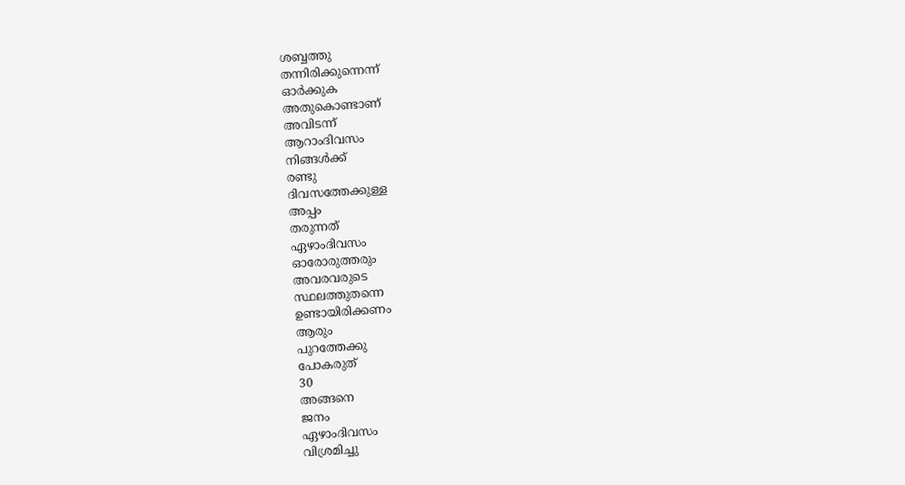ശബ്ബത്തു
തന്നിരിക്കുന്നെന്ന്
ഓർക്കുക
അതുകൊണ്ടാണ്
അവിടന്ന്
ആറാംദിവസം
നിങ്ങൾക്ക്
രണ്ടു
ദിവസത്തേക്കുള്ള
അപ്പം
തരുന്നത്
ഏഴാംദിവസം
ഓരോരുത്തരും
അവരവരുടെ
സ്ഥലത്തുതന്നെ
ഉണ്ടായിരിക്കണം
ആരും
പുറത്തേക്കു
പോകരുത്
30
അങ്ങനെ
ജനം
ഏഴാംദിവസം
വിശ്രമിച്ചു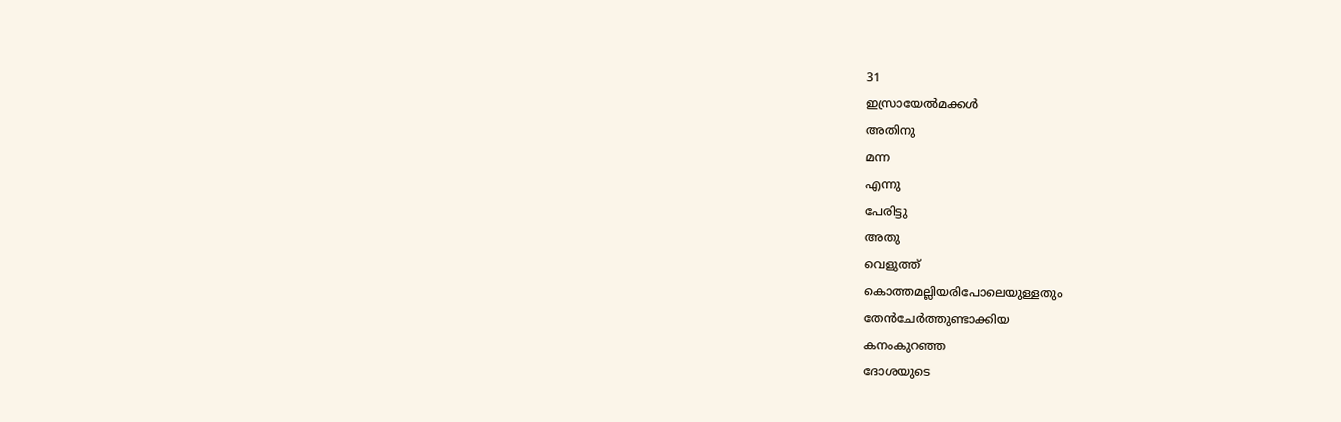31
ഇസ്രായേൽമക്കൾ
അതിനു
മന്ന
എന്നു
പേരിട്ടു
അതു
വെളുത്ത്
കൊത്തമല്ലിയരിപോലെയുള്ളതും
തേൻചേർത്തുണ്ടാക്കിയ
കനംകുറഞ്ഞ
ദോശയുടെ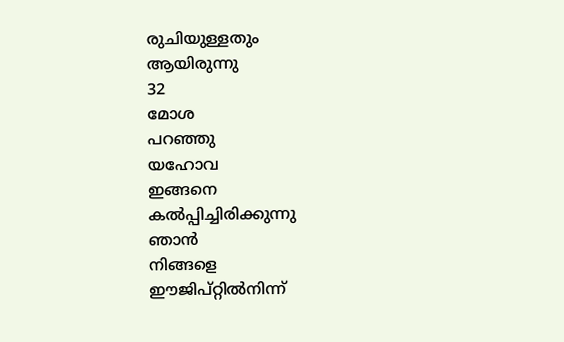രുചിയുള്ളതും
ആയിരുന്നു
32
മോശ
പറഞ്ഞു
യഹോവ
ഇങ്ങനെ
കൽപ്പിച്ചിരിക്കുന്നു
ഞാൻ
നിങ്ങളെ
ഈജിപ്റ്റിൽനിന്ന്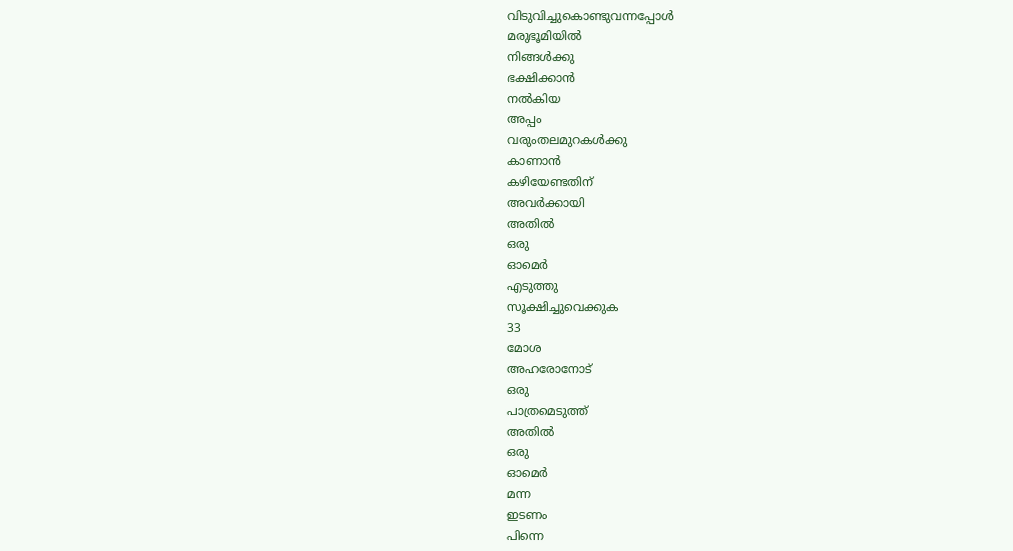വിടുവിച്ചുകൊണ്ടുവന്നപ്പോൾ
മരുഭൂമിയിൽ
നിങ്ങൾക്കു
ഭക്ഷിക്കാൻ
നൽകിയ
അപ്പം
വരുംതലമുറകൾക്കു
കാണാൻ
കഴിയേണ്ടതിന്
അവർക്കായി
അതിൽ
ഒരു
ഓമെർ
എടുത്തു
സൂക്ഷിച്ചുവെക്കുക
33
മോശ
അഹരോനോട്
ഒരു
പാത്രമെടുത്ത്
അതിൽ
ഒരു
ഓമെർ
മന്ന
ഇടണം
പിന്നെ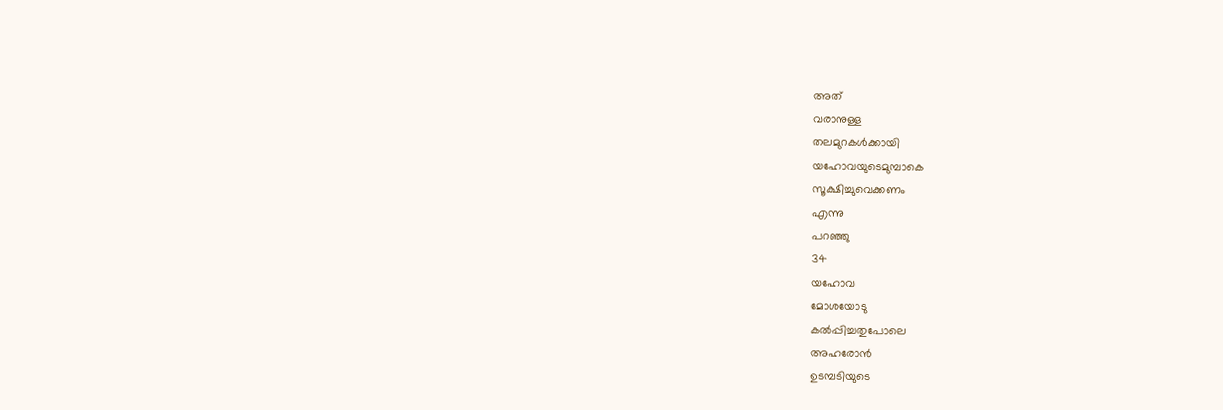അത്
വരാനുള്ള
തലമുറകൾക്കായി
യഹോവയുടെമുമ്പാകെ
സൂക്ഷിച്ചുവെക്കണം
എന്നു
പറഞ്ഞു
34
യഹോവ
മോശയോടു
കൽപ്പിച്ചതുപോലെ
അഹരോൻ
ഉടമ്പടിയുടെ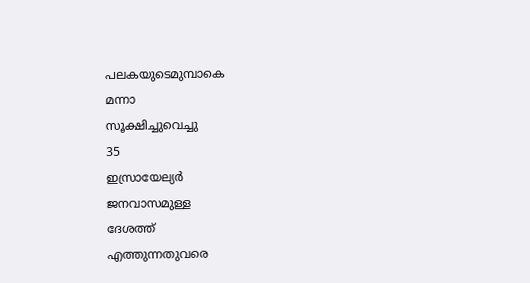പലകയുടെമുമ്പാകെ
മന്നാ
സൂക്ഷിച്ചുവെച്ചു
35
ഇസ്രായേല്യർ
ജനവാസമുള്ള
ദേശത്ത്
എത്തുന്നതുവരെ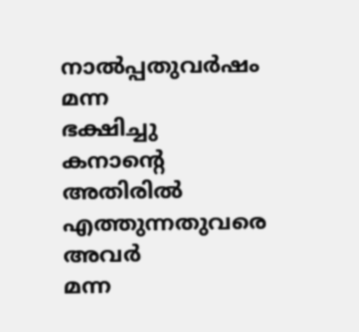നാൽപ്പതുവർഷം
മന്ന
ഭക്ഷിച്ചു
കനാന്റെ
അതിരിൽ
എത്തുന്നതുവരെ
അവർ
മന്ന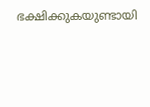ഭക്ഷിക്കുകയുണ്ടായി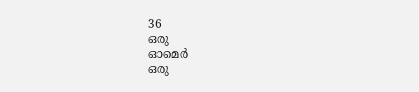36
ഒരു
ഓമെർ
ഒരു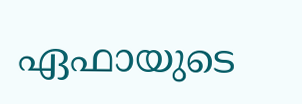ഏഫായുടെ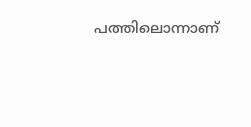പത്തിലൊന്നാണ്